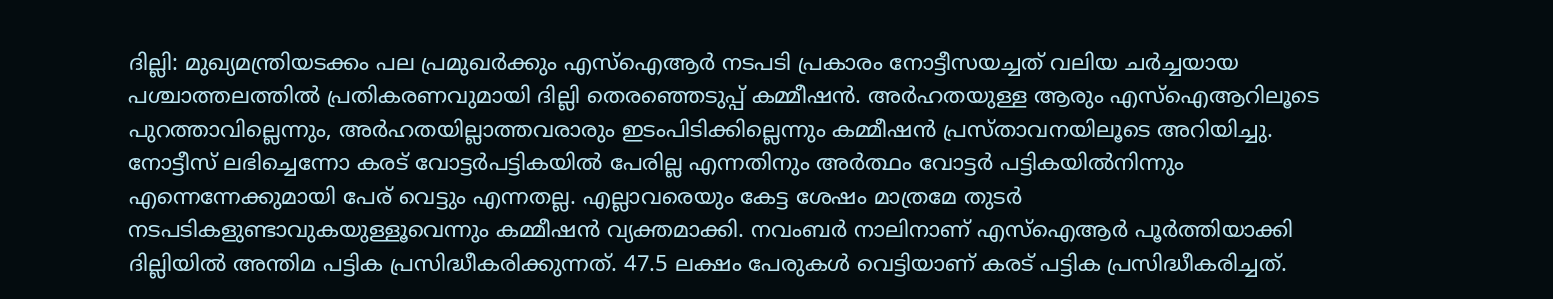ദില്ലി: മുഖ്യമന്ത്രിയടക്കം പല പ്രമുഖർക്കും എസ്ഐആർ നടപടി പ്രകാരം നോട്ടീസയച്ചത് വലിയ ചർച്ചയായ പശ്ചാത്തലത്തിൽ പ്രതികരണവുമായി ദില്ലി തെരഞ്ഞെടുപ്പ് കമ്മീഷൻ. അർഹതയുള്ള ആരും എസ്ഐആറിലൂടെ പുറത്താവില്ലെന്നും, അർഹതയില്ലാത്തവരാരും ഇടംപിടിക്കില്ലെന്നും കമ്മീഷൻ പ്രസ്താവനയിലൂടെ അറിയിച്ചു. നോട്ടീസ് ലഭിച്ചെന്നോ കരട് വോട്ടർപട്ടികയിൽ പേരില്ല എന്നതിനും അർത്ഥം വോട്ടർ പട്ടികയിൽനിന്നും എന്നെന്നേക്കുമായി പേര് വെട്ടും എന്നതല്ല. എല്ലാവരെയും കേട്ട ശേഷം മാത്രമേ തുടർ നടപടികളുണ്ടാവുകയുള്ളൂവെന്നും കമ്മീഷൻ വ്യക്തമാക്കി. നവംബർ നാലിനാണ് എസ്ഐആർ പൂർത്തിയാക്കി ദില്ലിയിൽ അന്തിമ പട്ടിക പ്രസിദ്ധീകരിക്കുന്നത്. 47.5 ലക്ഷം പേരുകൾ വെട്ടിയാണ് കരട് പട്ടിക പ്രസിദ്ധീകരിച്ചത്.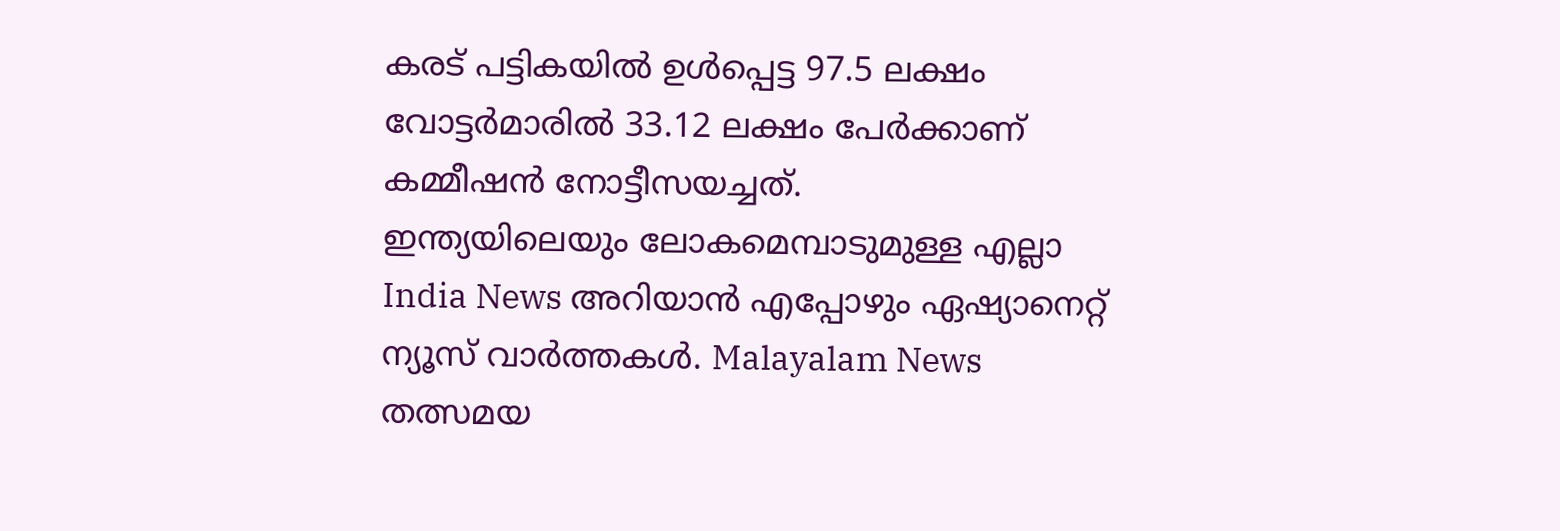കരട് പട്ടികയിൽ ഉൾപ്പെട്ട 97.5 ലക്ഷം വോട്ടർമാരിൽ 33.12 ലക്ഷം പേർക്കാണ് കമ്മീഷൻ നോട്ടീസയച്ചത്.
ഇന്ത്യയിലെയും ലോകമെമ്പാടുമുള്ള എല്ലാ India News അറിയാൻ എപ്പോഴും ഏഷ്യാനെറ്റ് ന്യൂസ് വാർത്തകൾ. Malayalam News തത്സമയ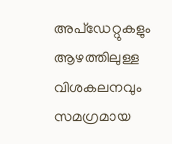അപ്ഡേറ്റുകളും ആഴത്തിലുള്ള വിശകലനവും സമഗ്രമായ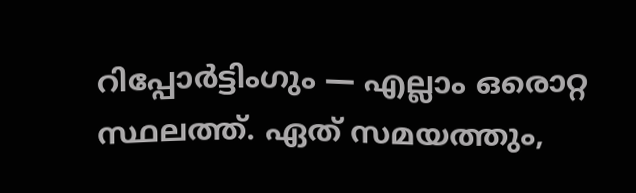റിപ്പോർട്ടിംഗും — എല്ലാം ഒരൊറ്റ സ്ഥലത്ത്. ഏത് സമയത്തും,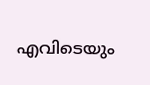എവിടെയും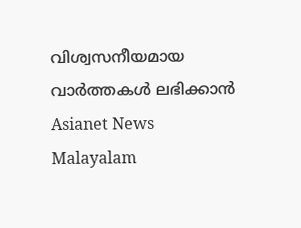വിശ്വസനീയമായ വാർത്തകൾ ലഭിക്കാൻ Asianet News Malayalam